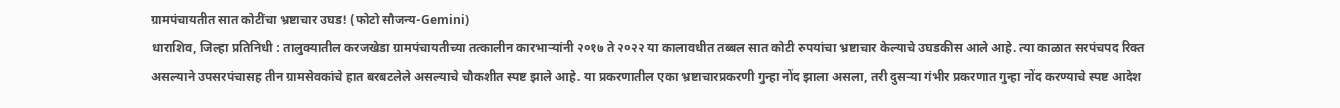ग्रामपंचायतीत सात कोटींचा भ्रष्टाचार उघड! (फोटो सौजन्य-Gemini)
धाराशिव, जिल्हा प्रतिनिधी : तालुक्यातील करजखेडा ग्रामपंचायतीच्या तत्कालीन कारभाऱ्यांनी २०१७ ते २०२२ या कालावधीत तब्बल सात कोटी रुपयांचा भ्रष्टाचार केल्याचे उघडकीस आले आहे. त्या काळात सरपंचपद रिक्त असल्याने उपसरपंचासह तीन ग्रामसेवकांचे हात बरबटलेले असल्याचे चौकशीत स्पष्ट झाले आहे. या प्रकरणातील एका भ्रष्टाचारप्रकरणी गुन्हा नोंद झाला असला, तरी दुसऱ्या गंभीर प्रकरणात गुन्हा नोंद करण्याचे स्पष्ट आदेश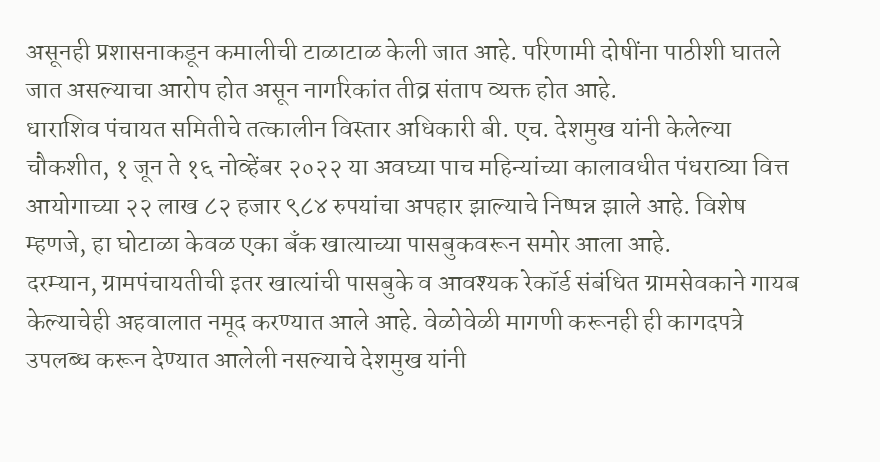असूनही प्रशासनाकडून कमालीची टाळाटाळ केली जात आहे. परिणामी दोषींना पाठीशी घातले जात असल्याचा आरोप होत असून नागरिकांत तीव्र संताप व्यक्त होत आहे.
धाराशिव पंचायत समितीचे तत्कालीन विस्तार अधिकारी बी. एच. देशमुख यांनी केलेल्या चौकशीत, १ जून ते १६ नोव्हेंबर २०२२ या अवघ्या पाच महिन्यांच्या कालावधीत पंधराव्या वित्त आयोगाच्या २२ लाख ८२ हजार ९८४ रुपयांचा अपहार झाल्याचे निष्पन्न झाले आहे. विशेष म्हणजे, हा घोटाळा केवळ एका बँक खात्याच्या पासबुकवरून समोर आला आहे.
दरम्यान, ग्रामपंचायतीची इतर खात्यांची पासबुके व आवश्यक रेकॉर्ड संबंधित ग्रामसेवकाने गायब केल्याचेही अहवालात नमूद करण्यात आले आहे. वेळोवेळी मागणी करूनही ही कागदपत्रे उपलब्ध करून देण्यात आलेली नसल्याचे देशमुख यांनी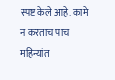स्पष्ट केले आहे. कामे न करताच पाच महिन्यांत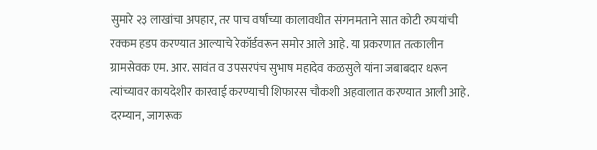सुमारे २३ लाखांचा अपहार, तर पाच वर्षांच्या कालावधीत संगनमताने सात कोटी रुपयांची रक्कम हडप करण्यात आल्याचे रेकॉर्डवरून समोर आले आहे. या प्रकरणात तत्कालीन ग्रामसेवक एम. आर. सावंत व उपसरपंच सुभाष महादेव कळसुले यांना जबाबदार धरून त्यांच्यावर कायदेशीर कारवाई करण्याची शिफारस चौकशी अहवालात करण्यात आली आहे.
दरम्यान, जागरूक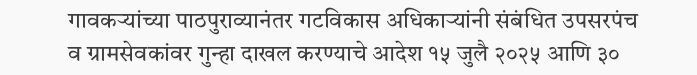गावकऱ्यांच्या पाठपुराव्यानंतर गटविकास अधिकाऱ्यांनी संबंधित उपसरपंच व ग्रामसेवकांवर गुन्हा दाखल करण्याचे आदेश १५ जुलै २०२५ आणि ३०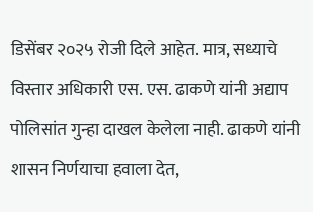डिसेंबर २०२५ रोजी दिले आहेत. मात्र, सध्याचे विस्तार अधिकारी एस. एस. ढाकणे यांनी अद्याप पोलिसांत गुन्हा दाखल केलेला नाही. ढाकणे यांनी शासन निर्णयाचा हवाला देत,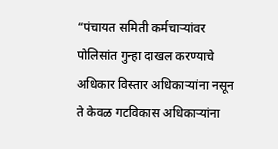“पंचायत समिती कर्मचाऱ्यांवर पोलिसांत गुन्हा दाखल करण्याचे अधिकार विस्तार अधिकाऱ्यांना नसून ते केवळ गटविकास अधिकाऱ्यांना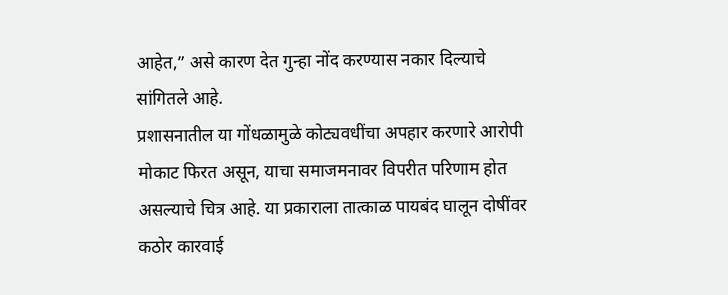आहेत,” असे कारण देत गुन्हा नोंद करण्यास नकार दिल्याचे सांगितले आहे.
प्रशासनातील या गोंधळामुळे कोट्यवधींचा अपहार करणारे आरोपी मोकाट फिरत असून, याचा समाजमनावर विपरीत परिणाम होत असल्याचे चित्र आहे. या प्रकाराला तात्काळ पायबंद घालून दोषींवर कठोर कारवाई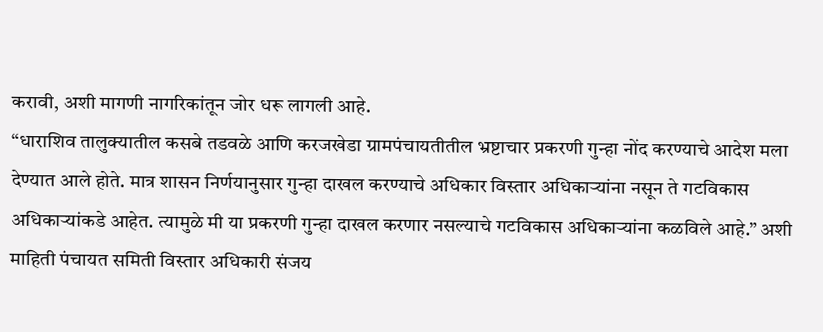करावी, अशी मागणी नागरिकांतून जोर धरू लागली आहे.
“धाराशिव तालुक्यातील कसबे तडवळे आणि करजखेडा ग्रामपंचायतीतील भ्रष्टाचार प्रकरणी गुन्हा नोंद करण्याचे आदेश मला देण्यात आले होते. मात्र शासन निर्णयानुसार गुन्हा दाखल करण्याचे अधिकार विस्तार अधिकाऱ्यांना नसून ते गटविकास अधिकाऱ्यांकडे आहेत. त्यामुळे मी या प्रकरणी गुन्हा दाखल करणार नसल्याचे गटविकास अधिकाऱ्यांना कळविले आहे.” अशी माहिती पंचायत समिती विस्तार अधिकारी संजय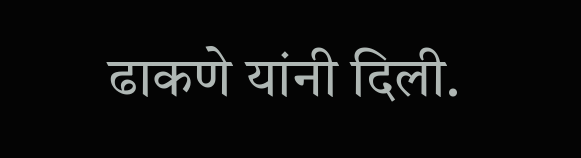ढाकणे यांनी दिली.